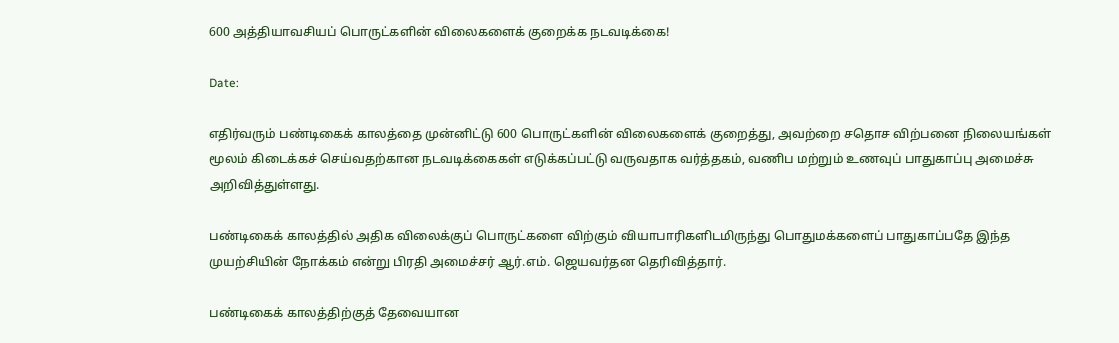600 அத்தியாவசியப் பொருட்களின் விலைகளைக் குறைக்க நடவடிக்கை!

Date:

எதிர்வரும் பண்டிகைக் காலத்தை முன்னிட்டு 600 பொருட்களின் விலைகளைக் குறைத்து, அவற்றை சதொச விற்பனை நிலையங்கள் மூலம் கிடைக்கச் செய்வதற்கான நடவடிக்கைகள் எடுக்கப்பட்டு வருவதாக வர்த்தகம், வணிப மற்றும் உணவுப் பாதுகாப்பு அமைச்சு அறிவித்துள்ளது.

பண்டிகைக் காலத்தில் அதிக விலைக்குப் பொருட்களை விற்கும் வியாபாரிகளிடமிருந்து பொதுமக்களைப் பாதுகாப்பதே இந்த முயற்சியின் நோக்கம் என்று பிரதி அமைச்சர் ஆர்.எம். ஜெயவர்தன தெரிவித்தார்.

பண்டிகைக் காலத்திற்குத் தேவையான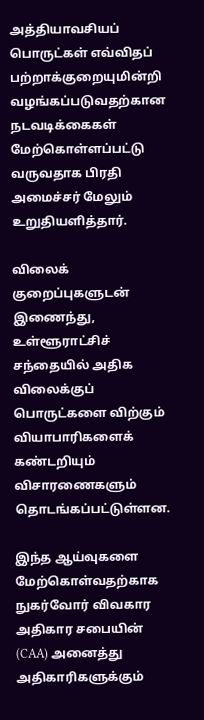அத்தியாவசியப் பொருட்கள் எவ்விதப் பற்றாக்குறையுமின்றி வழங்கப்படுவதற்கான நடவடிக்கைகள் மேற்கொள்ளப்பட்டு வருவதாக பிரதி அமைச்சர் மேலும் உறுதியளித்தார்.

விலைக் குறைப்புகளுடன் இணைந்து, உள்ளூராட்சிச் சந்தையில் அதிக விலைக்குப் பொருட்களை விற்கும் வியாபாரிகளைக் கண்டறியும் விசாரணைகளும் தொடங்கப்பட்டுள்ளன.

இந்த ஆய்வுகளை மேற்கொள்வதற்காக நுகர்வோர் விவகார அதிகார சபையின் (CAA) அனைத்து அதிகாரிகளுக்கும்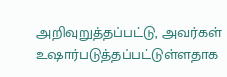அறிவுறுத்தப்பட்டு, அவர்கள் உஷார்படுத்தப்பட்டுள்ளதாக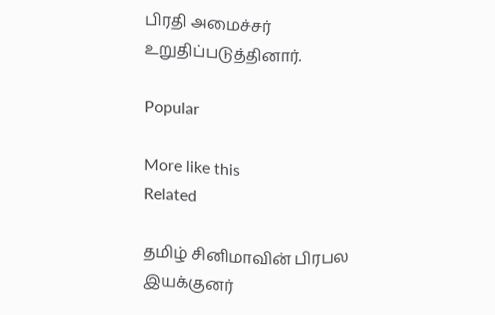பிரதி அமைச்சர் உறுதிப்படுத்தினார்.

Popular

More like this
Related

தமிழ் சினிமாவின் பிரபல இயக்குனர்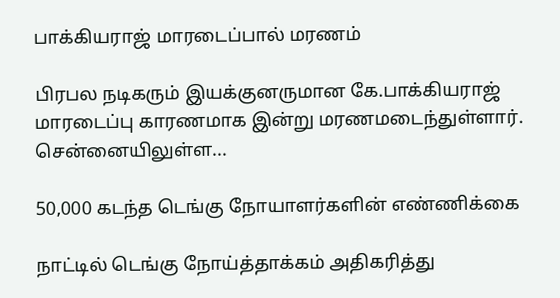பாக்கியராஜ் மாரடைப்பால் மரணம்

பிரபல நடிகரும் இயக்குனருமான கே.பாக்கியராஜ் மாரடைப்பு காரணமாக இன்று மரணமடைந்துள்ளார். சென்னையிலுள்ள...

50,000 கடந்த டெங்கு நோயாளர்களின் எண்ணிக்கை

நாட்டில் டெங்கு நோய்த்தாக்கம் அதிகரித்து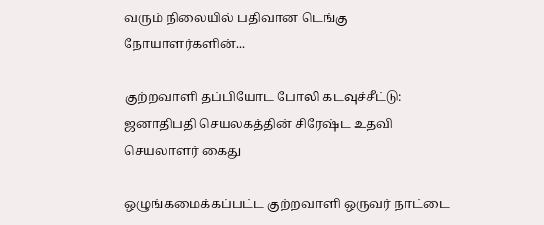வரும் நிலையில் பதிவான டெங்கு நோயாளர்களின்...

குற்றவாளி தப்பியோட போலி கடவுச்சீட்டு: ஜனாதிபதி செயலகத்தின் சிரேஷ்ட உதவி செயலாளர் கைது

ஒழுங்கமைக்கப்பட்ட குற்றவாளி ஒருவர் நாட்டை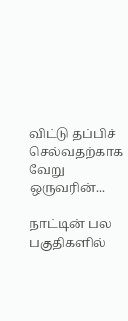விட்டு தப்பிச் செல்வதற்காக வேறு ஒருவரின்...

நாட்டின் பல பகுதிகளில்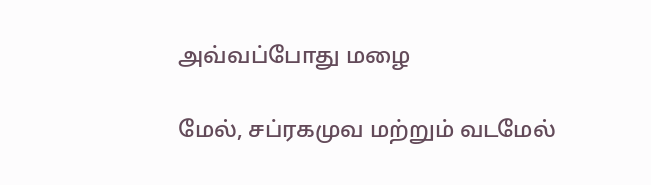அவ்வப்போது மழை

மேல், சப்ரகமுவ மற்றும் வடமேல்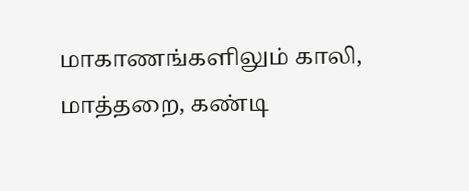மாகாணங்களிலும் காலி, மாத்தறை, கண்டி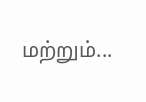மற்றும்...